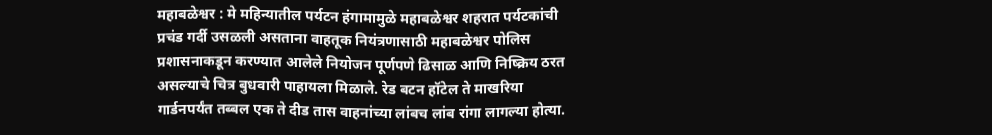महाबळेश्वर : मे महिन्यातील पर्यटन हंगामामुळे महाबळेश्वर शहरात पर्यटकांची प्रचंड गर्दी उसळली असताना वाहतूक नियंत्रणासाठी महाबळेश्वर पोलिस प्रशासनाकडून करण्यात आलेले नियोजन पूर्णपणे ढिसाळ आणि निष्क्रिय ठरत असल्याचे चित्र बुधवारी पाहायला मिळाले. रेड बटन हॉटेल ते माखरिया गार्डनपर्यंत तब्बल एक ते दीड तास वाहनांच्या लांबच लांब रांगा लागल्या होत्या.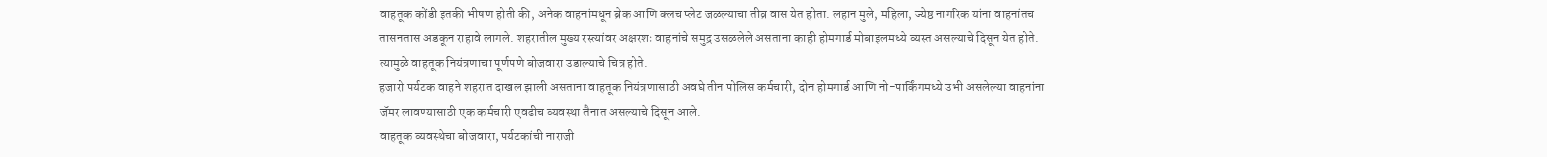वाहतूक कोंडी इतकी भीषण होती की, अनेक वाहनांमधून ब्रेक आणि क्लच प्लेट जळल्याचा तीव्र वास येत होता. लहान मुले, महिला, ज्येष्ठ नागरिक यांना वाहनांतच तासनतास अडकून राहावे लागले. शहरातील मुख्य रस्त्यांवर अक्षरशः वाहनांचे समुद्र उसळलेले असताना काही होमगार्ड मोबाइलमध्ये व्यस्त असल्याचे दिसून येत होते. त्यामुळे वाहतूक नियंत्रणाचा पूर्णपणे बोजवारा उडाल्याचे चित्र होते.
हजारो पर्यटक वाहने शहरात दाखल झाली असताना वाहतूक नियंत्रणासाठी अवघे तीन पोलिस कर्मचारी, दोन होमगार्ड आणि नो-पार्किंगमध्ये उभी असलेल्या वाहनांना जॅमर लावण्यासाठी एक कर्मचारी एवढीच व्यवस्था तैनात असल्याचे दिसून आले.
वाहतूक व्यवस्थेचा बोजवारा, पर्यटकांची नाराजी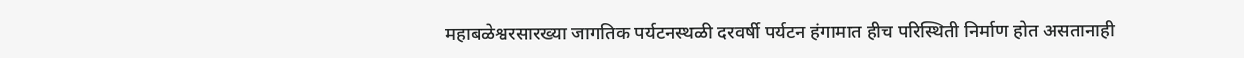महाबळेश्वरसारख्या जागतिक पर्यटनस्थळी दरवर्षी पर्यटन हंगामात हीच परिस्थिती निर्माण होत असतानाही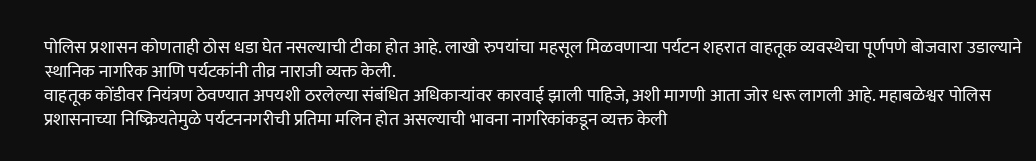पोलिस प्रशासन कोणताही ठोस धडा घेत नसल्याची टीका होत आहे. लाखो रुपयांचा महसूल मिळवणाऱ्या पर्यटन शहरात वाहतूक व्यवस्थेचा पूर्णपणे बोजवारा उडाल्याने स्थानिक नागरिक आणि पर्यटकांनी तीव्र नाराजी व्यक्त केली.
वाहतूक कोंडीवर नियंत्रण ठेवण्यात अपयशी ठरलेल्या संबंधित अधिकाऱ्यांवर कारवाई झाली पाहिजे, अशी मागणी आता जोर धरू लागली आहे. महाबळेश्वर पोलिस प्रशासनाच्या निष्क्रियतेमुळे पर्यटननगरीची प्रतिमा मलिन होत असल्याची भावना नागरिकांकडून व्यक्त केली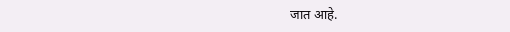जात आहे.